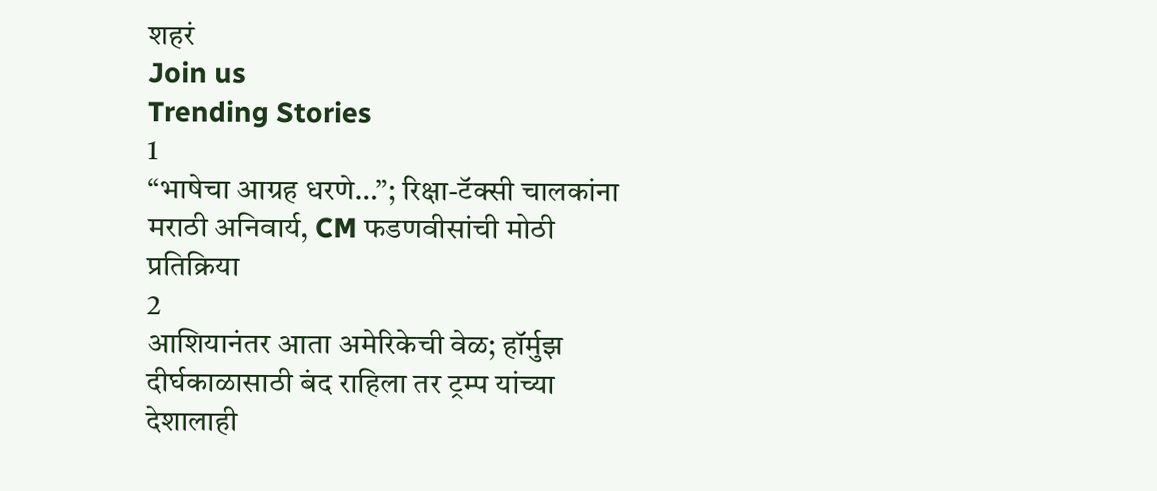शहरं
Join us
Trending Stories
1
“भाषेचा आग्रह धरणे…”; रिक्षा-टॅक्सी चालकांना मराठी अनिवार्य, CM फडणवीसांची मोठी प्रतिक्रिया
2
आशियानंतर आता अमेरिकेची वेळ; हॉर्मुझ दीर्घकाळासाठी बंद राहिला तर ट्रम्प यांच्या देशालाही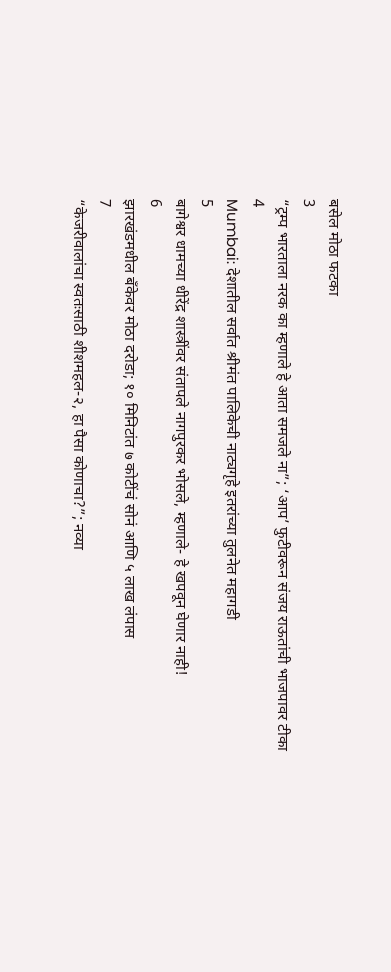बसेल मोठा फटका
3
“ट्रम्प भारताला नरक का म्हणाले हे आता समजले ना”; ‘आप’ फुटीवरून संजय राऊतांची भाजपावर टीका
4
Mumbai: देशातील सर्वात श्रीमंत पालिकेची नाट्यगृहे इतरांच्या तुलनेत महागडी
5
बागेश्वर धामच्या धीरेंद्र शास्त्रींवर संतापले नागपुरकर भोसले, म्हणाले- हे खपवून घेणार नाही!
6
झारखंडमधील बँकेवर मोठा दरोडा; १० मिनिटांत ७ कोटींचं सोनं आणि ५ लाख लंपास
7
“केजरीवालांचा स्वतःसाठी शीशमहल-२, हा पैसा कोणाचा?”; नव्या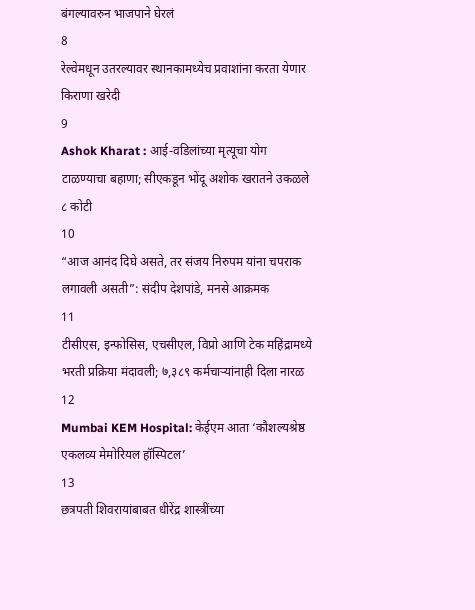बंगल्यावरुन भाजपाने घेरलं
8
रेल्वेमधून उतरल्यावर स्थानकामध्येच प्रवाशांना करता येणार किराणा खरेदी
9
Ashok Kharat : आई-वडिलांच्या मृत्यूचा योग टाळण्याचा बहाणा; सीएकडून भोंदू अशोक खरातने उकळले ८ कोटी
10
“आज आनंद दिघे असते, तर संजय निरुपम यांना चपराक लगावली असती”: संदीप देशपांडे, मनसे आक्रमक
11
टीसीएस, इन्‍फोसिस, एचसीएल, विप्रो आणि टेक महिंद्रामध्ये भरती प्रक्रिया मंदावली; ७,३८९ कर्मचाऱ्यांनाही दिला नारळ
12
Mumbai KEM Hospital: केईएम आता ‘कौशल्यश्रेष्ठ एकलव्य मेमोरियल हॉस्पिटल’
13
छत्रपती शिवरायांबाबत धीरेंद्र शास्त्रींच्या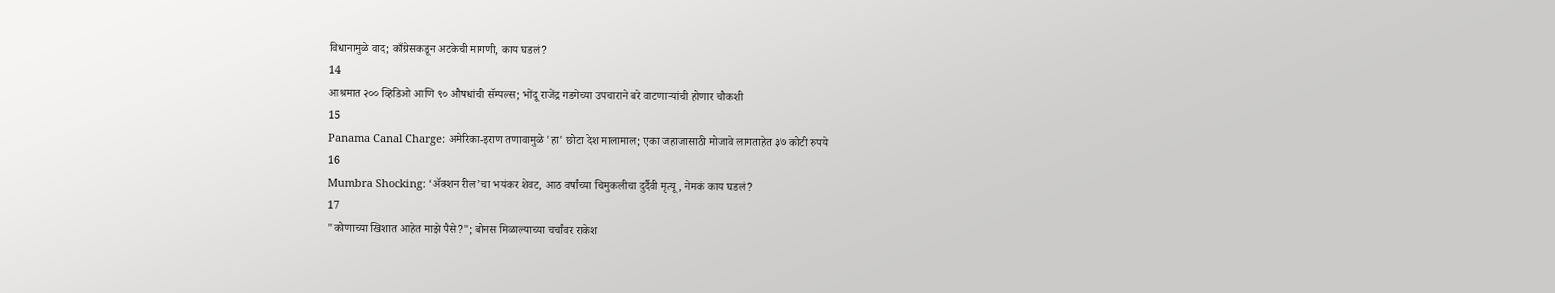विधानामुळे वाद; काँग्रेसकडून अटकेची मागणी, काय घडलं?
14
आश्रमात २०० व्हिडिओ आणि ९० औषधांची सॅम्पल्स; भोंदू राजेंद्र गडगेच्या उपचाराने बरे वाटणाऱ्यांची होणार चौकशी
15
Panama Canal Charge: अमेरिका-इराण तणावामुळे 'हा' छोटा देश मालामाल; एका जहाजासाठी मोजावे लागताहेत ३७ कोटी रुपये
16
Mumbra Shocking: ‘ॲक्शन रील’चा भयंकर शेवट, आठ वर्षांच्या चिमुकलीचा दुर्दैवी मृत्यू, नेमकं काय घडलं?
17
"कोणाच्या खिशात आहेत माझे पैसे?"; बोनस मिळाल्याच्या चर्चांवर राकेश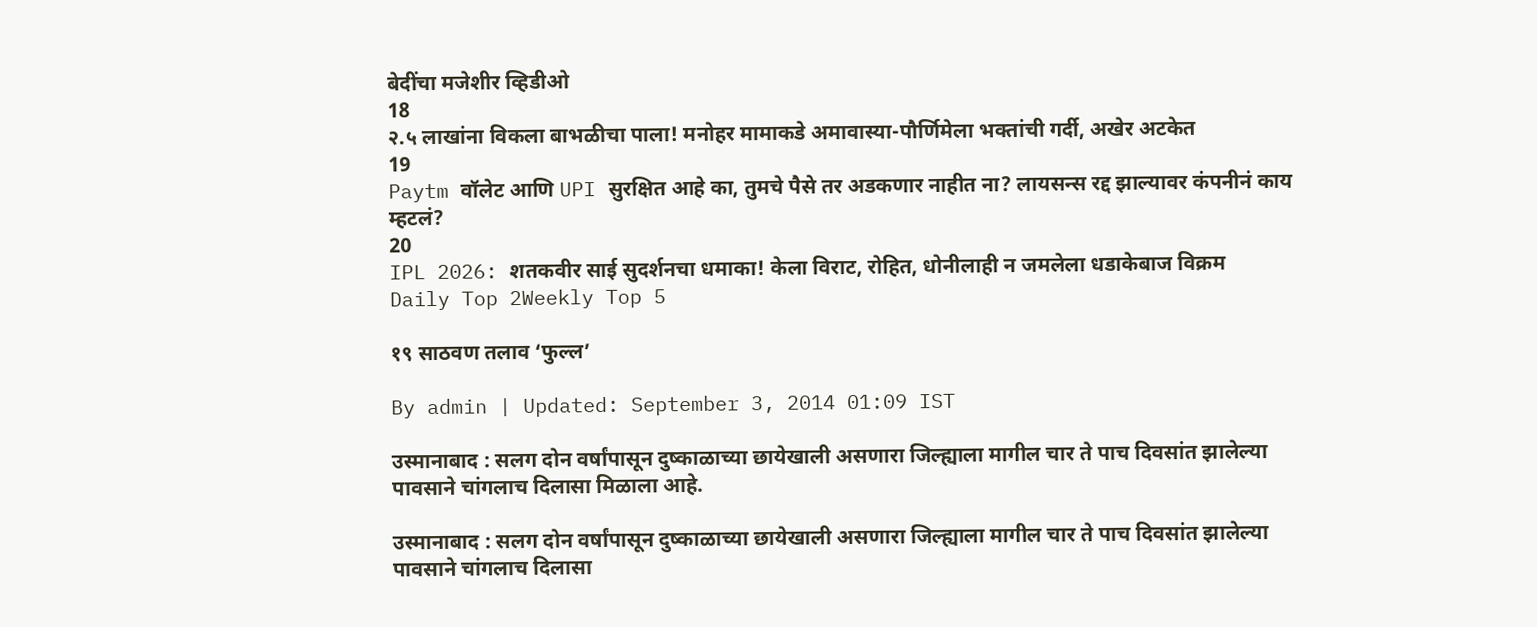बेदींचा मजेशीर व्हिडीओ
18
२.५ लाखांना विकला बाभळीचा पाला! मनोहर मामाकडे अमावास्या-पौर्णिमेला भक्तांची गर्दी, अखेर अटकेत
19
Paytm वॉलेट आणि UPI सुरक्षित आहे का, तुमचे पैसे तर अडकणार नाहीत ना? लायसन्स रद्द झाल्यावर कंपनीनं काय म्हटलं?
20
IPL 2026: शतकवीर साई सुदर्शनचा धमाका! केला विराट, रोहित, धोनीलाही न जमलेला धडाकेबाज विक्रम
Daily Top 2Weekly Top 5

१९ साठवण तलाव ‘फुल्ल’

By admin | Updated: September 3, 2014 01:09 IST

उस्मानाबाद : सलग दोन वर्षांपासून दुष्काळाच्या छायेखाली असणारा जिल्ह्याला मागील चार ते पाच दिवसांत झालेल्या पावसाने चांगलाच दिलासा मिळाला आहे.

उस्मानाबाद : सलग दोन वर्षांपासून दुष्काळाच्या छायेखाली असणारा जिल्ह्याला मागील चार ते पाच दिवसांत झालेल्या पावसाने चांगलाच दिलासा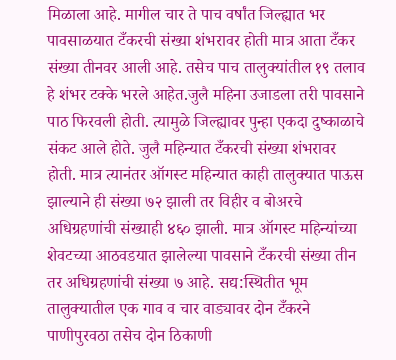मिळाला आहे. मागील चार ते पाच वर्षांत जिल्ह्यात भर पावसाळयात टँकरची संख्या शंभरावर होती मात्र आता टँकर संख्या तीनवर आली आहे. तसेच पाच तालुक्यांतील १९ तलाव हे शंभर टक्के भरले आहेत.जुलै महिना उजाडला तरी पावसाने पाठ फिरवली होती. त्यामुळे जिल्ह्यावर पुन्हा एकदा दुष्काळाचे संकट आले होते. जुलै महिन्यात टँकरची संख्या शंभरावर होती. मात्र त्यानंतर ऑगस्ट महिन्यात काही तालुक्यात पाऊस झाल्याने ही संख्या ७२ झाली तर विहीर व बोअरचे अधिग्रहणांची संख्याही ४६० झाली. मात्र ऑगस्ट महिन्यांच्या शेवटच्या आठवडयात झालेल्या पावसाने टँकरची संख्या तीन तर अधिग्रहणांची संख्या ७ आहे. सद्य:स्थितीत भूम तालुक्यातील एक गाव व चार वाड्यावर दोन टँकरने पाणीपुरवठा तसेच दोन ठिकाणी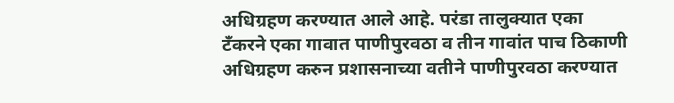अधिग्रहण करण्यात आले आहे. परंडा तालुक्यात एका टँकरने एका गावात पाणीपुरवठा व तीन गावांत पाच ठिकाणी अधिग्रहण करुन प्रशासनाच्या वतीने पाणीपुरवठा करण्यात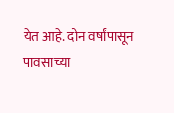येत आहे. दोन वर्षांपासून पावसाच्या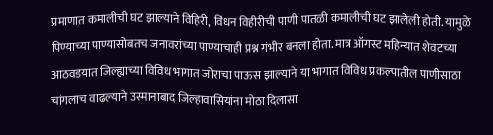प्रमाणात कमालीची घट झाल्याने विहिरी, विंधन विहीरीची पाणी पातळी कमालीची घट झालेली होती. यामुळे पिण्याच्या पाण्यासोबतच जनावरांच्या पाण्याचाही प्रश्न गंभीर बनला होता. मात्र ऑगस्ट महिन्यात शेवटच्या आठवडयात जिल्ह्याच्या विविध भागात जोराचा पाऊस झाल्याने या भागात विविध प्रकल्पातील पाणीसाठा चांगलाच वाढल्याने उस्मानाबाद जिल्हावासियांना मोठा दिलासा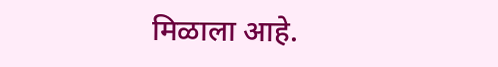मिळाला आहे.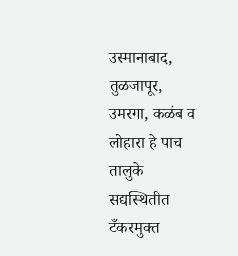उस्मानाबाद, तुळजापूर, उमरगा, कळंब व लोहारा हे पाच तालुके सद्यस्थितीत टँकरमुक्त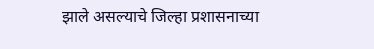झाले असल्याचे जिल्हा प्रशासनाच्या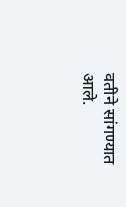वतीने सांगण्यात आले.